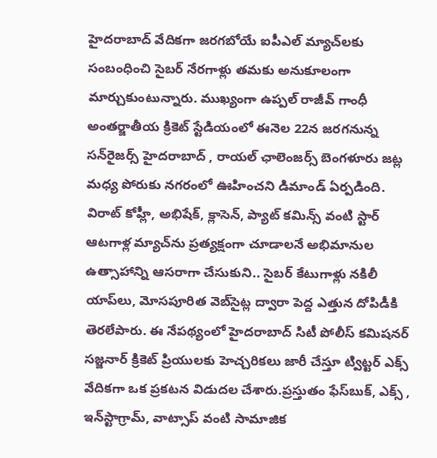హైదరాబాద్‌ వేదికగా జరగబోయే ఐపీఎల్ మ్యాచ్‌లకు సంబంధించి సైబర్ నేరగాళ్లు తమకు అనుకూలంగా మార్చుకుంటున్నారు. ముఖ్యంగా ఉప్పల్ రాజీవ్ గాంధీ అంతర్జాతీయ క్రికెట్ స్టేడియంలో ఈనెల 22న జరగనున్న సన్‌రైజర్స్‌ హైదరాబాద్‌ , రాయల్ ఛాలెంజర్స్ బెంగళూరు జట్ల మధ్య పోరుకు నగరంలో ఊహించని డిమాండ్ ఏర్పడింది. విరాట్ కోహ్లీ, అభిషేక్, క్లాసెన్, ప్యాట్ కమిన్స్ వంటి స్టార్ ఆటగాళ్ల మ్యాచ్‌ను ప్రత్యక్షంగా చూడాలనే అభిమానుల ఉత్సాహాన్ని ఆసరాగా చేసుకుని.. సైబర్‌ కేటుగాళ్లు నకిలీ యాప్‌లు, మోసపూరిత వెబ్‌సైట్ల ద్వారా పెద్ద ఎత్తున దోపిడీకి తెరలేపారు. ఈ నేపథ్యంలో హైదరాబాద్ సిటీ పోలీస్ కమిషనర్ సజ్జనార్ క్రికెట్ ప్రియులకు హెచ్చరికలు జారీ చేస్తూ ట్విట్టర్ ఎక్స్ వేదికగా ఒక ప్రకటన విడుదల చేశారు.ప్రస్తుతం ఫేస్‌బుక్, ఎక్స్ , ఇన్‌స్టాగ్రామ్, వాట్సాప్ వంటి సామాజిక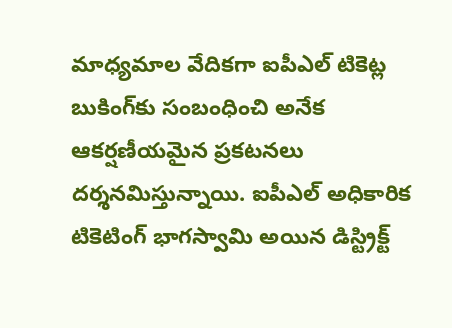మాధ్యమాల వేదికగా ఐపీఎల్ టికెట్ల బుకింగ్‌కు సంబంధించి అనేక ఆకర్షణీయమైన ప్రకటనలు దర్శనమిస్తున్నాయి. ఐపీఎల్ అధికారిక టికెటింగ్ భాగస్వామి అయిన డిస్ట్రిక్ట్‌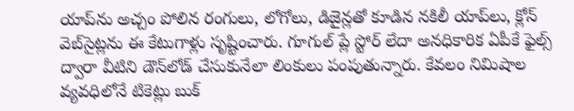యాప్‌ను అచ్చం పోలిన రంగులు, లోగోలు, డిజైన్లతో కూడిన నకిలీ యాప్‌లు, క్లోన్ వెబ్‌సైట్లను ఈ కేటుగాళ్లు సృష్టించారు. గూగుల్ ప్లే స్టోర్ లేదా అనధికారిక ఏపీకే ఫైల్స్ ద్వారా వీటిని డౌన్‌లోడ్ చేసుకునేలా లింకులు పంపుతున్నారు. కేవలం నిమిషాల వ్యవధిలోనే టికెట్లు బుక్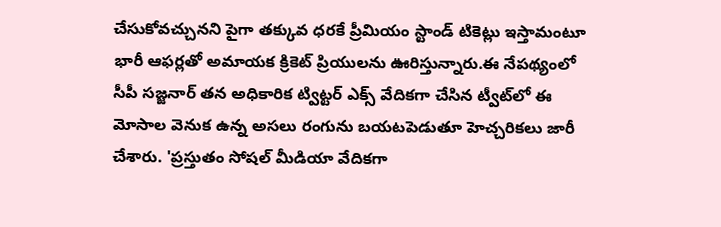చేసుకోవచ్చునని పైగా తక్కువ ధరకే ప్రీమియం స్టాండ్ టికెట్లు ఇస్తామంటూ భారీ ఆఫర్లతో అమాయక క్రికెట్ ప్రియులను ఊరిస్తున్నారు.ఈ నేపథ్యంలో సీపీ సజ్జనార్ తన అధికారిక ట్విట్టర్ ఎక్స్ వేదికగా చేసిన ట్వీట్‌లో ఈ మోసాల వెనుక ఉన్న అసలు రంగును బయటపెడుతూ హెచ్చరికలు జారీ చేశారు. 'ప్రస్తుతం సోషల్ మీడియా వేదికగా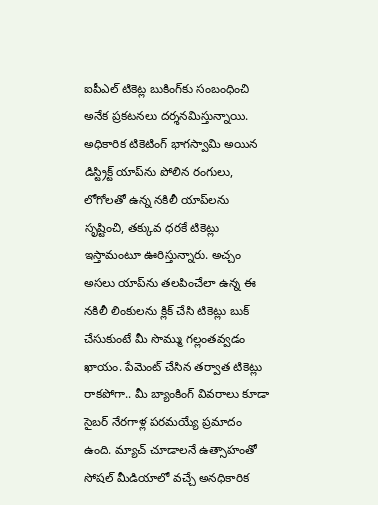ఐపీఎల్ టికెట్ల బుకింగ్‌కు సంబంధించి అనేక ప్రకటనలు దర్శనమిస్తున్నాయి. అధికారిక టికెటింగ్‌ భాగస్వామి అయిన డిస్ట్రిక్ట్‌ యాప్‌ను పోలిన రంగులు, లోగోలతో ఉన్న నకిలీ యాప్‌లను సృష్టించి, తక్కువ ధరకే టికెట్లు ఇస్తామంటూ ఊరిస్తున్నారు. అచ్చం అసలు యాప్‌ను తలపించేలా ఉన్న ఈ నకిలీ లింకులను క్లిక్ చేసి టికెట్లు బుక్ చేసుకుంటే మీ సొమ్ము గల్లంతవ్వడం ఖాయం. పేమెంట్ చేసిన తర్వాత టికెట్లు రాకపోగా.. మీ బ్యాంకింగ్ వివరాలు కూడా సైబర్ నేరగాళ్ల పరమయ్యే ప్రమాదం ఉంది. మ్యాచ్‌ చూడాలనే ఉత్సాహంతో సోషల్ మీడియాలో వచ్చే అనధికారిక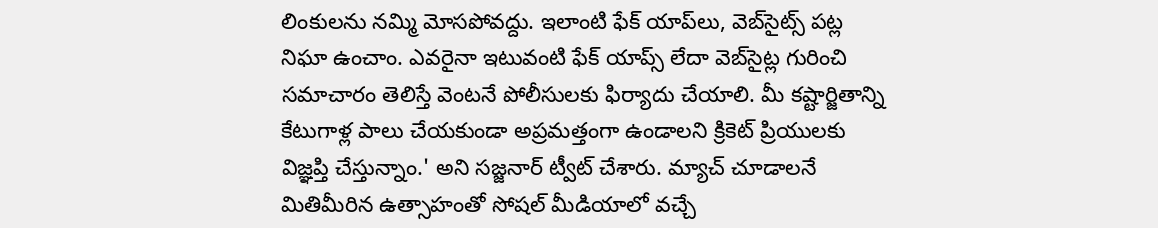లింకులను నమ్మి మోసపోవద్దు. ఇలాంటి ఫేక్ యాప్‌లు, వెబ్‌సైట్స్ పట్ల నిఘా ఉంచాం. ఎవరైనా ఇటువంటి ఫేక్ యాప్స్ లేదా వెబ్‌సైట్ల గురించి సమాచారం తెలిస్తే వెంటనే పోలీసులకు ఫిర్యాదు చేయాలి. మీ కష్టార్జితాన్ని కేటుగాళ్ల పాలు చేయకుండా అప్రమత్తంగా ఉండాలని క్రికెట్ ప్రియులకు విజ్ఞప్తి చేస్తున్నాం.' అని సజ్జనార్ ట్వీట్ చేశారు. మ్యాచ్‌ చూడాలనే మితిమీరిన ఉత్సాహంతో సోషల్ మీడియాలో వచ్చే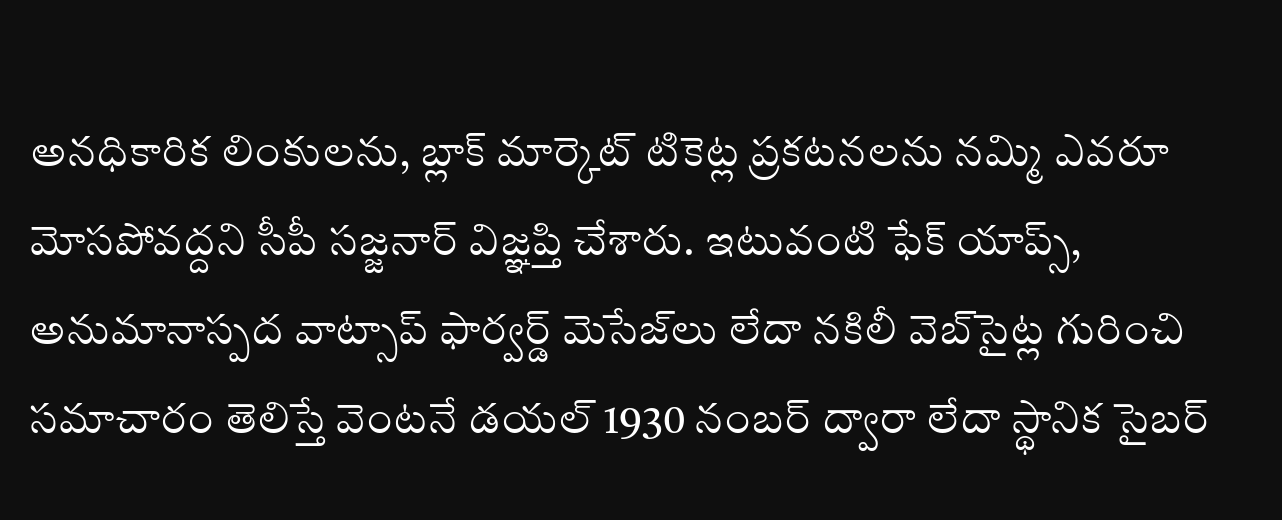అనధికారిక లింకులను, బ్లాక్ మార్కెట్ టికెట్ల ప్రకటనలను నమ్మి ఎవరూ మోసపోవద్దని సీపీ సజ్జనార్ విజ్ఞప్తి చేశారు. ఇటువంటి ఫేక్ యాప్స్, అనుమానాస్పద వాట్సాప్ ఫార్వర్డ్ మెసేజ్‌లు లేదా నకిలీ వెబ్‌సైట్ల గురించి సమాచారం తెలిస్తే వెంటనే డయల్ 1930 నంబర్ ద్వారా లేదా స్థానిక సైబర్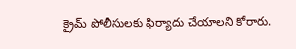క్రైమ్ పోలీసులకు ఫిర్యాదు చేయాలని కోరారు.